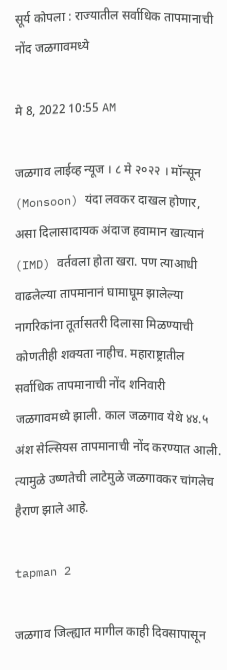सूर्य कोपला : राज्यातील सर्वाधिक तापमानाची नोंद जळगावमध्ये

मे 8, 2022 10:55 AM

जळगाव लाईव्ह न्यूज । ८ मे २०२२ । मॉन्सून (Monsoon) यंदा लवकर दाखल होणार, असा दिलासादायक अंदाज हवामान खात्यानं (IMD) वर्तवला होता खरा. पण त्याआधी वाढलेल्या तापमानानं घामाघूम झालेल्या नागरिकांना तूर्तासतरी दिलासा मिळण्याची कोणतीही शक्यता नाहीच. महाराष्ट्रातील सर्वाधिक तापमानाची नोंद शनिवारी जळगावमध्ये झाली. काल जळगाव येथे ४४.५ अंश सेल्सियस तापमानाची नोंद करण्यात आली. त्यामुळे उष्णतेची लाटेमुळे जळगावकर चांगलेच हैराण झाले आहे.

tapman 2

जळगाव जिल्ह्यात मागील काही दिवसापासून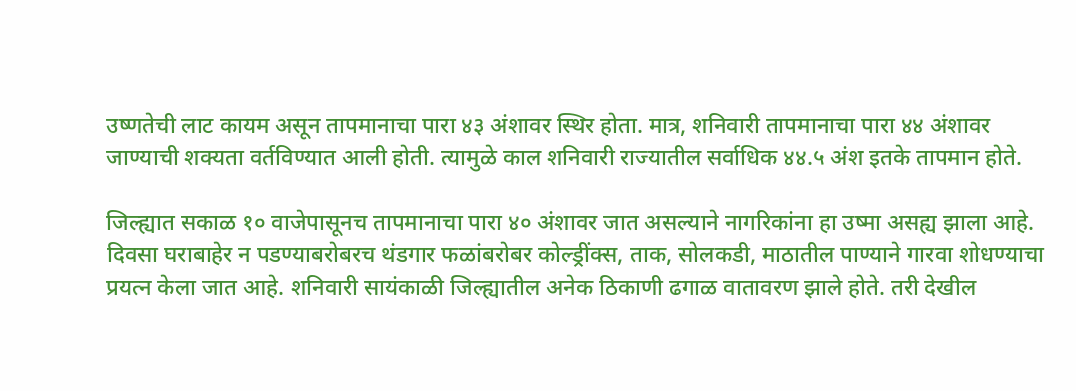उष्णतेची लाट कायम असून तापमानाचा पारा ४३ अंशावर स्थिर होता. मात्र, शनिवारी तापमानाचा पारा ४४ अंशावर जाण्याची शक्यता वर्तविण्यात आली होती. त्यामुळे काल शनिवारी राज्यातील सर्वाधिक ४४.५ अंश इतके तापमान होते.

जिल्ह्यात सकाळ १० वाजेपासूनच तापमानाचा पारा ४० अंशावर जात असल्याने नागरिकांना हा उष्मा असह्य झाला आहे. दिवसा घराबाहेर न पडण्याबरोबरच थंडगार फळांबरोबर कोल्ड्रींक्स, ताक, सोलकडी, माठातील पाण्याने गारवा शोधण्याचा प्रयत्न केला जात आहे. शनिवारी सायंकाळी जिल्ह्यातील अनेक ठिकाणी ढगाळ वातावरण झाले होते. तरी देखील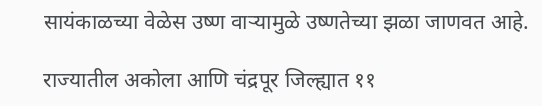सायंकाळच्या वेळेस उष्ण वाऱ्यामुळे उष्णतेच्या झळा जाणवत आहे.

राज्यातील अकोला आणि चंद्रपूर जिल्ह्यात ११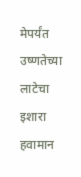मेपर्यंत उष्णतेच्या लाटेचा इशारा हवामान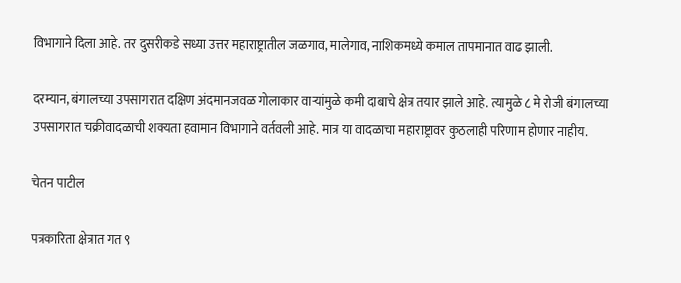विभागाने दिला आहे. तर दुसरीकडे सध्या उत्तर महाराष्ट्रातील जळगाव, मालेगाव, नाशिकमध्ये कमाल तापमानात वाढ झाली.

दरम्यान, बंगालच्या उपसागरात दक्षिण अंदमानजवळ गोलाकार वाऱ्यांमुळे कमी दाबाचे क्षेत्र तयार झाले आहे. त्यामुळे ८ मे रोजी बंगालच्या उपसागरात चक्रीवादळाची शक्यता हवामान विभागाने वर्तवली आहे. मात्र या वादळाचा महाराष्ट्रावर कुठलाही परिणाम होणार नाहीय.

चेतन पाटील

पत्रकारिता क्षेत्रात गत ९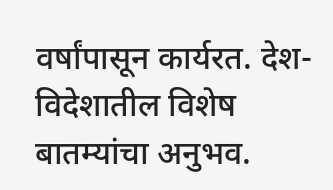वर्षांपासून कार्यरत. देश-विदेशातील विशेष बातम्यांचा अनुभव.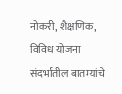नोकरी, शैक्षणिक, विविध योजना संदर्भातील बातम्यांचे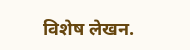विशेष लेखन.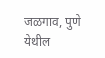जळगाव, पुणे येथील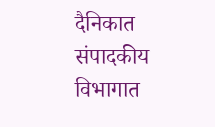दैनिकात संपादकीय विभागात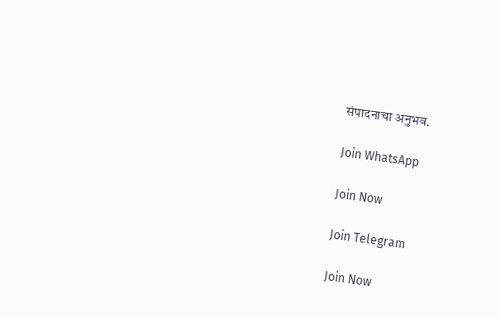संपादनाचा अनुभव.

Join WhatsApp

Join Now

Join Telegram

Join Now